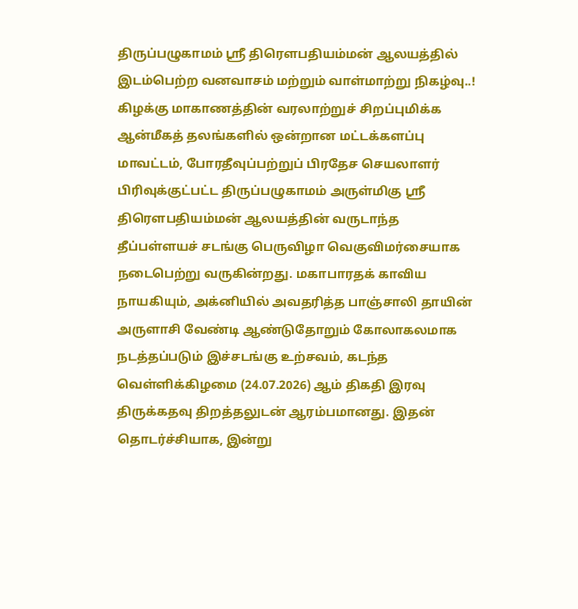திருப்பழுகாமம் ஸ்ரீ திரௌபதியம்மன் ஆலயத்தில் இடம்பெற்ற வனவாசம் மற்றும் வாள்மாற்று நிகழ்வு..!
கிழக்கு மாகாணத்தின் வரலாற்றுச் சிறப்புமிக்க ஆன்மீகத் தலங்களில் ஒன்றான மட்டக்களப்பு மாவட்டம், போரதீவுப்பற்றுப் பிரதேச செயலாளர் பிரிவுக்குட்பட்ட திருப்பழுகாமம் அருள்மிகு ஸ்ரீ திரௌபதியம்மன் ஆலயத்தின் வருடாந்த தீப்பள்ளயச் சடங்கு பெருவிழா வெகுவிமர்சையாக நடைபெற்று வருகின்றது. மகாபாரதக் காவிய நாயகியும், அக்னியில் அவதரித்த பாஞ்சாலி தாயின் அருளாசி வேண்டி ஆண்டுதோறும் கோலாகலமாக நடத்தப்படும் இச்சடங்கு உற்சவம், கடந்த வெள்ளிக்கிழமை (24.07.2026) ஆம் திகதி இரவு திருக்கதவு திறத்தலுடன் ஆரம்பமானது. இதன் தொடர்ச்சியாக, இன்று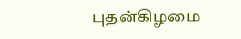புதன்கிழமை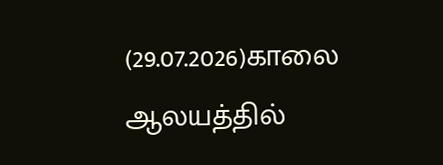(29.07.2026)காலை ஆலயத்தில்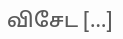விசேட […]